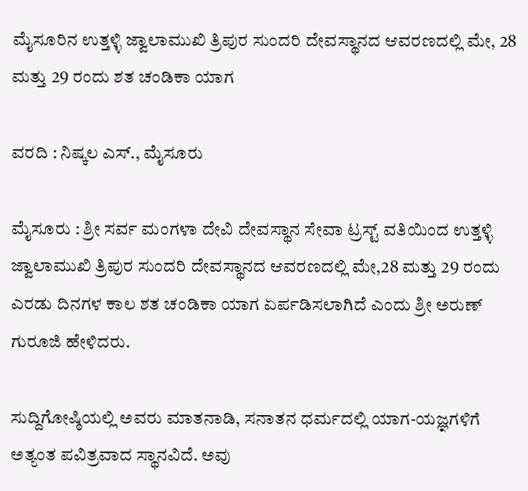ಮೈಸೂರಿನ ಉತ್ತಳ್ಳಿ ಜ್ವಾಲಾಮುಖಿ ತ್ರಿಪುರ ಸುಂದರಿ ದೇವಸ್ಥಾನದ ಆವರಣದಲ್ಲಿ ಮೇ, 28 ಮತ್ತು 29 ರಂದು ಶತ ಚಂಡಿಕಾ ಯಾಗ

ವರದಿ : ನಿಷ್ಕಲ ಎಸ್., ಮೈಸೂರು

ಮೈಸೂರು : ಶ್ರೀ ಸರ್ವ ಮಂಗಳಾ ದೇವಿ ದೇವಸ್ಥಾನ ಸೇವಾ ಟ್ರಸ್ಟ್ ವತಿಯಿಂದ ಉತ್ತಳ್ಳಿ ಜ್ವಾಲಾಮುಖಿ ತ್ರಿಪುರ ಸುಂದರಿ ದೇವಸ್ಥಾನದ ಆವರಣದಲ್ಲಿ ಮೇ,28 ಮತ್ತು 29 ರಂದು ಎರಡು ದಿನಗಳ ಕಾಲ ಶತ ಚಂಡಿಕಾ ಯಾಗ ಏರ್ಪಡಿಸಲಾಗಿದೆ ಎಂದು ಶ್ರೀ ಅರುಣ್ ಗುರೂಜಿ ಹೇಳಿದರು.

ಸುದ್ದಿಗೋಷ್ಠಿಯಲ್ಲಿ ಅವರು ಮಾತನಾಡಿ, ಸನಾತನ ಧರ್ಮದಲ್ಲಿ ಯಾಗ-ಯಜ್ಞಗಳಿಗೆ ಅತ್ಯಂತ ಪವಿತ್ರವಾದ ಸ್ಥಾನವಿದೆ. ಅವು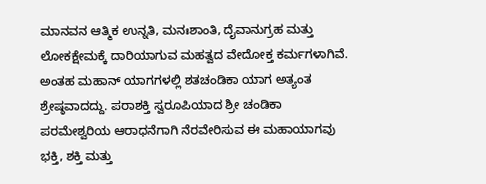ಮಾನವನ ಆತ್ಮಿಕ ಉನ್ನತಿ, ಮನಃಶಾಂತಿ, ದೈವಾನುಗ್ರಹ ಮತ್ತು ಲೋಕಕ್ಷೇಮಕ್ಕೆ ದಾರಿಯಾಗುವ ಮಹತ್ವದ ವೇದೋಕ್ತ ಕರ್ಮಗಳಾಗಿವೆ. ಅಂತಹ ಮಹಾನ್ ಯಾಗಗಳಲ್ಲಿ ಶತಚಂಡಿಕಾ ಯಾಗ ಅತ್ಯಂತ ಶ್ರೇಷ್ಠವಾದದ್ದು. ಪರಾಶಕ್ತಿ ಸ್ವರೂಪಿಯಾದ ಶ್ರೀ ಚಂಡಿಕಾ ಪರಮೇಶ್ವರಿಯ ಆರಾಧನೆಗಾಗಿ ನೆರವೇರಿಸುವ ಈ ಮಹಾಯಾಗವು ಭಕ್ತಿ, ಶಕ್ತಿ ಮತ್ತು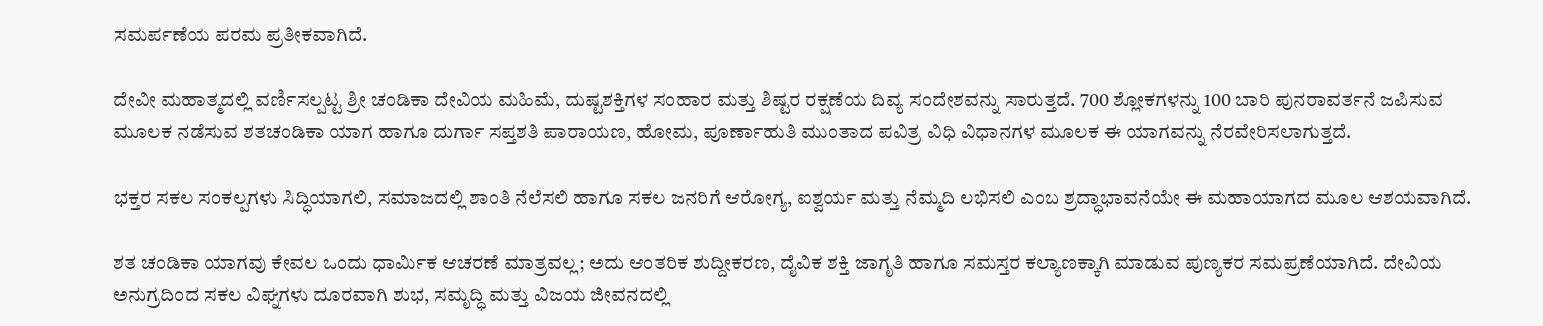ಸಮರ್ಪಣೆಯ ಪರಮ ಪ್ರತೀಕವಾಗಿದೆ.

ದೇವೀ ಮಹಾತ್ಮದಲ್ಲಿ ವರ್ಣಿಸಲ್ಪಟ್ಟ ಶ್ರೀ ಚಂಡಿಕಾ ದೇವಿಯ ಮಹಿಮೆ, ದುಷ್ಟಶಕ್ತಿಗಳ ಸಂಹಾರ ಮತ್ತು ಶಿಷ್ಟರ ರಕ್ಷಣೆಯ ದಿವ್ಯ ಸಂದೇಶವನ್ನು ಸಾರುತ್ತದೆ. 700 ಶ್ಲೋಕಗಳನ್ನು 100 ಬಾರಿ ಪುನರಾವರ್ತನೆ ಜಪಿಸುವ ಮೂಲಕ ನಡೆಸುವ ಶತಚಂಡಿಕಾ ಯಾಗ ಹಾಗೂ ದುರ್ಗಾ ಸಪ್ತಶತಿ ಪಾರಾಯಣ, ಹೋಮ, ಪೂರ್ಣಾಹುತಿ ಮುಂತಾದ ಪವಿತ್ರ ವಿಧಿ ವಿಧಾನಗಳ ಮೂಲಕ ಈ ಯಾಗವನ್ನು ನೆರವೇರಿಸಲಾಗುತ್ತದೆ.

ಭಕ್ತರ ಸಕಲ ಸಂಕಲ್ಪಗಳು ಸಿದ್ಧಿಯಾಗಲಿ, ಸಮಾಜದಲ್ಲಿ ಶಾಂತಿ ನೆಲೆಸಲಿ ಹಾಗೂ ಸಕಲ ಜನರಿಗೆ ಆರೋಗ್ಯ, ಐಶ್ವರ್ಯ ಮತ್ತು ನೆಮ್ಮದಿ ಲಭಿಸಲಿ ಎಂಬ ಶ್ರದ್ಧಾಭಾವನೆಯೇ ಈ ಮಹಾಯಾಗದ ಮೂಲ ಆಶಯವಾಗಿದೆ.

ಶತ ಚಂಡಿಕಾ ಯಾಗವು ಕೇವಲ ಒಂದು ಧಾರ್ಮಿಕ ಆಚರಣೆ ಮಾತ್ರವಲ್ಲ; ಅದು ಆಂತರಿಕ ಶುದ್ದೀಕರಣ, ದೈವಿಕ ಶಕ್ತಿ ಜಾಗೃತಿ ಹಾಗೂ ಸಮಸ್ತರ ಕಲ್ಯಾಣಕ್ಕಾಗಿ ಮಾಡುವ ಪುಣ್ಯಕರ ಸಮಪ್ರಣೆಯಾಗಿದೆ. ದೇವಿಯ ಅನುಗ್ರದಿಂದ ಸಕಲ ವಿಘ್ನಗಳು ದೂರವಾಗಿ ಶುಭ, ಸಮೃದ್ಧಿ ಮತ್ತು ವಿಜಯ ಜೀವನದಲ್ಲಿ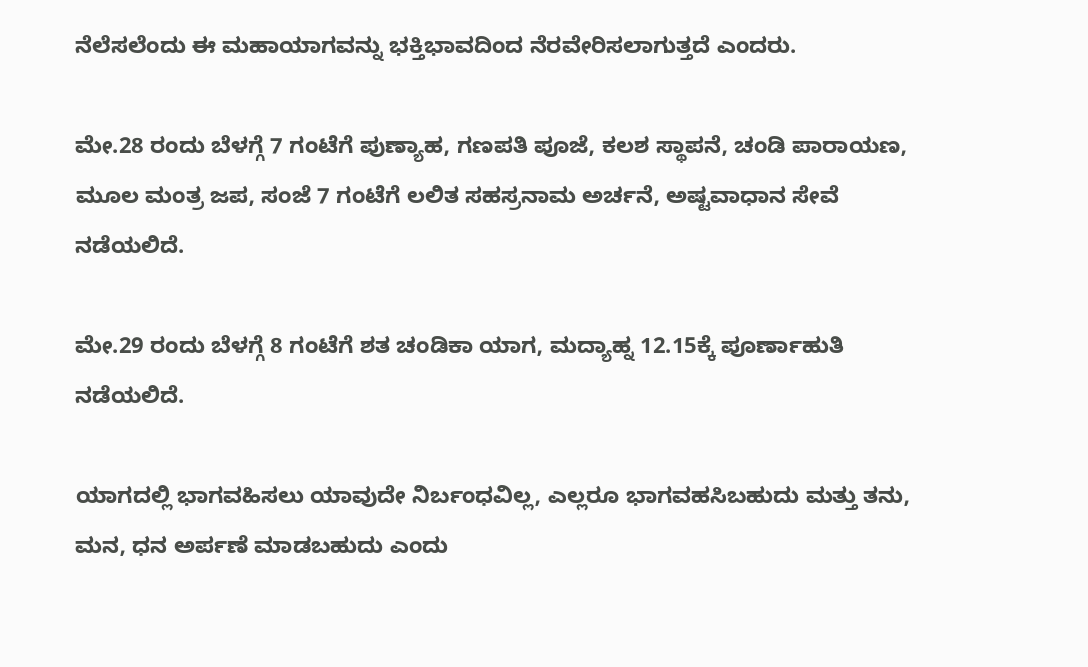ನೆಲೆಸಲೆಂದು ಈ ಮಹಾಯಾಗವನ್ನು ಭಕ್ತಿಭಾವದಿಂದ ನೆರವೇರಿಸಲಾಗುತ್ತದೆ ಎಂದರು.

ಮೇ.28 ರಂದು ಬೆಳಗ್ಗೆ 7 ಗಂಟೆಗೆ ಪುಣ್ಯಾಹ, ಗಣಪತಿ ಪೂಜೆ, ಕಲಶ ಸ್ಥಾಪನೆ, ಚಂಡಿ ಪಾರಾಯಣ, ಮೂಲ ಮಂತ್ರ ಜಪ, ಸಂಜೆ 7 ಗಂಟೆಗೆ ಲಲಿತ ಸಹಸ್ರನಾಮ ಅರ್ಚನೆ, ಅಷ್ಟವಾಧಾನ ಸೇವೆ ನಡೆಯಲಿದೆ.

ಮೇ.29 ರಂದು ಬೆಳಗ್ಗೆ 8 ಗಂಟೆಗೆ ಶತ ಚಂಡಿಕಾ ಯಾಗ, ಮದ್ಯಾಹ್ನ 12.15ಕ್ಕೆ ಪೂರ್ಣಾಹುತಿ ನಡೆಯಲಿದೆ.

ಯಾಗದಲ್ಲಿ ಭಾಗವಹಿಸಲು ಯಾವುದೇ ನಿರ್ಬಂಧವಿಲ್ಲ, ಎಲ್ಲರೂ ಭಾಗವಹಸಿಬಹುದು ಮತ್ತು ತನು, ಮನ, ಧನ ಅರ್ಪಣೆ ಮಾಡಬಹುದು ಎಂದು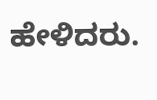ಹೇಳಿದರು.